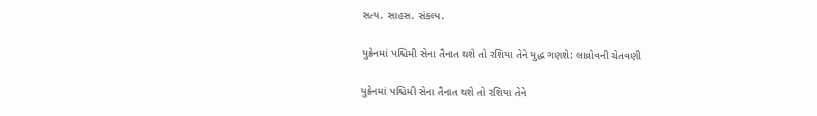સત્ય. સાહસ. સંકલ્પ.

યુક્રેનમાં પશ્ચિમી સેના તૈનાત થશે તો રશિયા તેને યુદ્ધ ગણશે: લાવ્રોવની ચેતવણી

યુક્રેનમાં પશ્ચિમી સેના તૈનાત થશે તો રશિયા તેને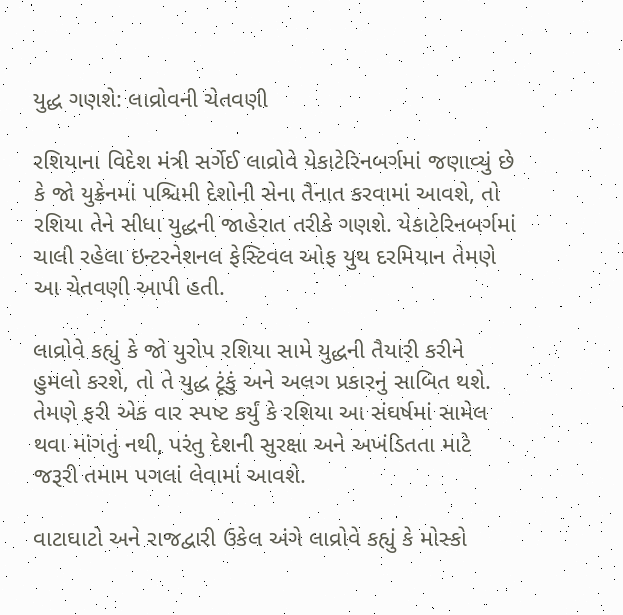યુદ્ધ ગણશે: લાવ્રોવની ચેતવણી

રશિયાના વિદેશ મંત્રી સર્ગેઈ લાવ્રોવે યેકાટેરિનબર્ગમાં જણાવ્યું છે કે જો યુક્રેનમાં પશ્ચિમી દેશોની સેના તૈનાત કરવામાં આવશે, તો રશિયા તેને સીધા યુદ્ધની જાહેરાત તરીકે ગણશે. યેકાટેરિનબર્ગમાં ચાલી રહેલા ઇન્ટરનેશનલ ફેસ્ટિવલ ઓફ યુથ દરમિયાન તેમણે આ ચેતવણી આપી હતી.

લાવ્રોવે કહ્યું કે જો યુરોપ રશિયા સામે યુદ્ધની તૈયારી કરીને હુમલો કરશે, તો તે યુદ્ધ ટૂંકું અને અલગ પ્રકારનું સાબિત થશે. તેમણે ફરી એક વાર સ્પષ્ટ કર્યું કે રશિયા આ સંઘર્ષમાં સામેલ થવા માંગતું નથી, પરંતુ દેશની સુરક્ષા અને અખંડિતતા માટે જરૂરી તમામ પગલાં લેવામાં આવશે.

વાટાઘાટો અને રાજદ્વારી ઉકેલ અંગે લાવ્રોવે કહ્યું કે મોસ્કો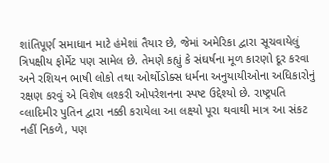શાંતિપૂર્ણ સમાધાન માટે હંમેશાં તૈયાર છે, જેમાં અમેરિકા દ્વારા સૂચવાયેલું ત્રિપક્ષીય ફોર્મેટ પણ સામેલ છે. તેમણે કહ્યું કે સંઘર્ષના મૂળ કારણો દૂર કરવા અને રશિયન ભાષી લોકો તથા ઓર્થોડોક્સ ધર્મના અનુયાયીઓના અધિકારોનું રક્ષણ કરવું એ વિશેષ લશ્કરી ઓપરેશનના સ્પષ્ટ ઉદ્દેશ્યો છે. રાષ્ટ્રપતિ વ્લાદિમીર પુતિન દ્વારા નક્કી કરાયેલા આ લક્ષ્યો પૂરા થવાથી માત્ર આ સંકટ નહીં નિકળે, પણ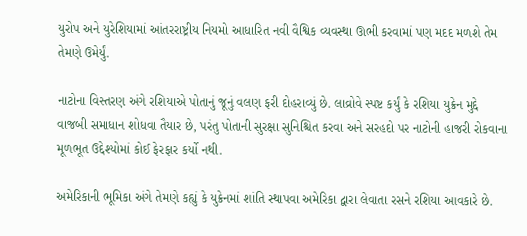યુરોપ અને યુરેશિયામાં આંતરરાષ્ટ્રીય નિયમો આધારિત નવી વૈશ્વિક વ્યવસ્થા ઊભી કરવામાં પણ મદદ મળશે તેમ તેમણે ઉમેર્યું.

નાટોના વિસ્તરણ અંગે રશિયાએ પોતાનું જૂનું વલણ ફરી દોહરાવ્યું છે. લાવ્રોવે સ્પષ્ટ કર્યું કે રશિયા યુક્રેન મુદ્દે વાજબી સમાધાન શોધવા તૈયાર છે, પરંતુ પોતાની સુરક્ષા સુનિશ્ચિત કરવા અને સરહદો પર નાટોની હાજરી રોકવાના મૂળભૂત ઉદ્દેશ્યોમાં કોઈ ફેરફાર કર્યો નથી.

અમેરિકાની ભૂમિકા અંગે તેમણે કહ્યું કે યુક્રેનમાં શાંતિ સ્થાપવા અમેરિકા દ્વારા લેવાતા રસને રશિયા આવકારે છે.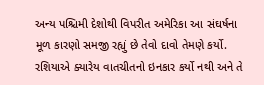અન્ય પશ્ચિમી દેશોથી વિપરીત અમેરિકા આ સંઘર્ષના મૂળ કારણો સમજી રહ્યું છે તેવો દાવો તેમણે કર્યો. રશિયાએ ક્યારેય વાતચીતનો ઇનકાર કર્યો નથી અને તે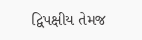દ્વિપક્ષીય તેમજ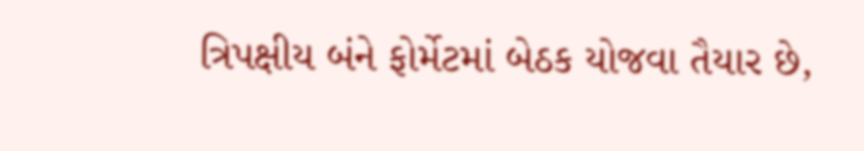ત્રિપક્ષીય બંને ફોર્મેટમાં બેઠક યોજવા તૈયાર છે,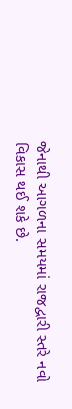જેનાથી આગળના સમયમાં રાજદ્વારી સ્તરે નવો વિકાસ થઈ શકે છે.